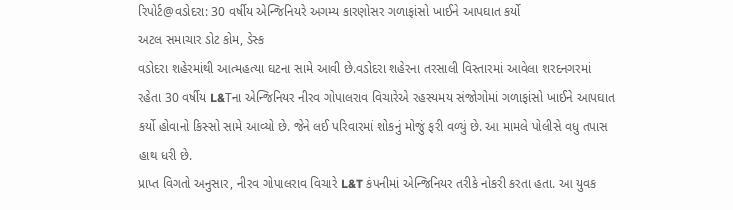રિપોર્ટ@વડોદરા: 30 વર્ષીય એન્જિનિયરે અગમ્ય કારણોસર ગળાફાંસો ખાઈને આપઘાત કર્યો
અટલ સમાચાર ડોટ કોમ, ડેસ્ક
વડોદરા શહેરમાંથી આત્મહત્યા ઘટના સામે આવી છે.વડોદરા શહેરના તરસાલી વિસ્તારમાં આવેલા શરદનગરમાં રહેતા 30 વર્ષીય L&Tના એન્જિનિયર નીરવ ગોપાલરાવ વિચારેએ રહસ્યમય સંજોગોમાં ગળાફાંસો ખાઈને આપઘાત કર્યો હોવાનો કિસ્સો સામે આવ્યો છે. જેને લઈ પરિવારમાં શોકનું મોજું ફરી વળ્યું છે. આ મામલે પોલીસે વધુ તપાસ હાથ ધરી છે.
પ્રાપ્ત વિગતો અનુસાર, નીરવ ગોપાલરાવ વિચારે L&T કંપનીમાં એન્જિનિયર તરીકે નોકરી કરતા હતા. આ યુવક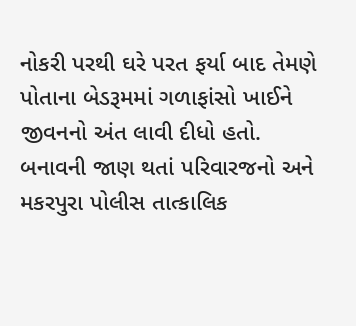નોકરી પરથી ઘરે પરત ફર્યા બાદ તેમણે પોતાના બેડરૂમમાં ગળાફાંસો ખાઈને જીવનનો અંત લાવી દીધો હતો.
બનાવની જાણ થતાં પરિવારજનો અને મકરપુરા પોલીસ તાત્કાલિક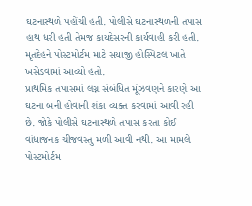ઘટનાસ્થળે પહોંચી હતી. પોલીસે ઘટનાસ્થળની તપાસ હાથ ધરી હતી તેમજ કાયદેસરની કાર્યવાહી કરી હતી. મૃતદેહને પોસ્ટમોર્ટમ માટે સયાજી હોસ્પિટલ ખાતે ખસેડવામાં આવ્યો હતો.
પ્રાથમિક તપાસમાં લગ્ન સંબંધિત મૂંઝવણને કારણે આ ઘટના બની હોવાની શંકા વ્યક્ત કરવામાં આવી રહી છે. જોકે પોલીસે ઘટનાસ્થળે તપાસ કરતા કોઈ વાંધાજનક ચીજવસ્તુ મળી આવી નથી. આ મામલે પોસ્ટમોર્ટમ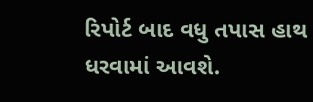રિપોર્ટ બાદ વધુ તપાસ હાથ ધરવામાં આવશે.